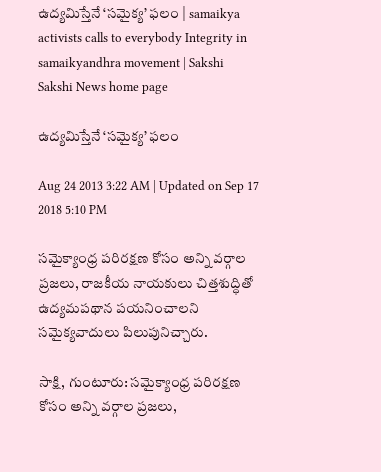ఉద్యమిస్తేనే ‘సమైక్య’ ఫలం | samaikya activists calls to everybody Integrity in samaikyandhra movement | Sakshi
Sakshi News home page

ఉద్యమిస్తేనే ‘సమైక్య’ ఫలం

Aug 24 2013 3:22 AM | Updated on Sep 17 2018 5:10 PM

సమైక్యాంధ్ర పరిరక్షణ కోసం అన్ని వర్గాల ప్రజలు, రాజకీయ నాయకులు చిత్తశుద్ధితో ఉద్యమపథాన పయనించాలని సమైక్యవాదులు పిలుపునిచ్చారు.

సాక్షి, గుంటూరు: సమైక్యాంధ్ర పరిరక్షణ కోసం అన్ని వర్గాల ప్రజలు,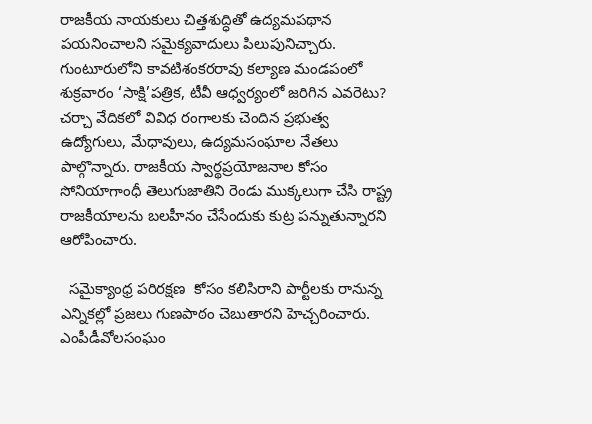రాజకీయ నాయకులు చిత్తశుద్ధితో ఉద్యమపథాన పయనించాలని సమైక్యవాదులు పిలుపునిచ్చారు. గుంటూరులోని కావటిశంకరరావు కల్యాణ మండపంలో శుక్రవారం ‘సాక్షి’పత్రిక, టీవీ ఆధ్వర్యంలో జరిగిన ఎవరెటు? చర్చా వేదికలో వివిధ రంగాలకు చెందిన ప్రభుత్వ ఉద్యోగులు, మేధావులు, ఉద్యమసంఘాల నేతలు పాల్గొన్నారు. రాజకీయ స్వార్థప్రయోజనాల కోసం సోనియాగాంధీ తెలుగుజాతిని రెండు ముక్కలుగా చేసి రాష్ట్ర రాజకీయాలను బలహీనం చేసేందుకు కుట్ర పన్నుతున్నారని ఆరోపించారు.

  సమైక్యాంధ్ర పరిరక్షణ  కోసం కలిసిరాని పార్టీలకు రానున్న ఎన్నికల్లో ప్రజలు గుణపాఠం చెబుతారని హెచ్చరించారు. ఎంపీడీవోలసంఘం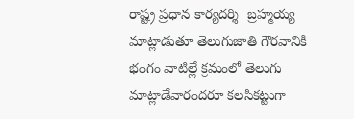రాష్ట్ర ప్రధాన కార్యదర్శి  బ్రహ్మయ్య మాట్లాడుతూ తెలుగుజాతి గౌరవానికి భంగం వాటిల్లే క్రమంలో తెలుగు మాట్లాడేవారందరూ కలసికట్టుగా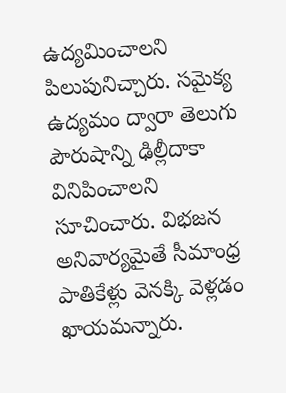ఉద్యమించాలని పిలుపునిచ్చారు. సమైక్య ఉద్యమం ద్వారా తెలుగు పౌరుషాన్ని ఢిల్లీదాకా వినిపించాలని సూచించారు. విభజన అనివార్యమైతే సీమాంధ్ర పాతికేళ్లు వెనక్కి వెళ్లడం ఖాయమన్నారు.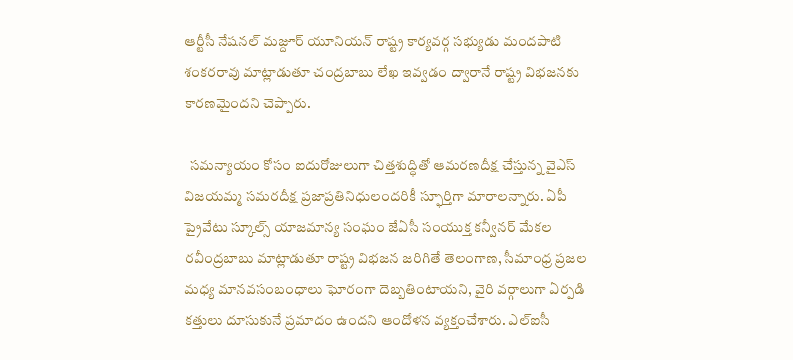ఆర్టీసీ నేషనల్ మజ్దూర్ యూనియన్ రాష్ట్ర కార్యవర్గ సభ్యుడు మందపాటి శంకరరావు మాట్లాడుతూ చంద్రబాబు లేఖ ఇవ్వడం ద్వారానే రాష్ట్ర విభజనకు కారణమైందని చెప్పారు.

  సమన్యాయం కోసం ఐదురోజులుగా చిత్తశుద్ధితో ఆమరణదీక్ష చేస్తున్న వైఎస్ విజయమ్మ సమరదీక్ష ప్రజాప్రతినిధులందరికీ స్ఫూర్తిగా మారాలన్నారు. ఏపీ ప్రైవేటు స్కూల్స్ యాజమాన్య సంఘం జేఏసీ సంయుక్త కన్వీనర్ మేకల రవీంద్రబాబు మాట్లాడుతూ రాష్ట్ర విభజన జరిగితే తెలంగాణ, సీమాంధ్ర ప్రజల మధ్య మానవసంబంధాలు ఘోరంగా దెబ్బతింటాయని, వైరి వర్గాలుగా ఏర్పడి కత్తులు దూసుకునే ప్రమాదం ఉందని ఆందోళన వ్యక్తంచేశారు. ఎల్‌ఐసీ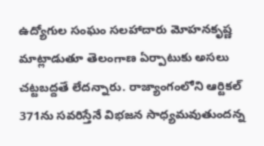ఉద్యోగుల సంఘం సలహాదారు మోహనకృష్ణ మాట్లాడుతూ తెలంగాణ ఏర్పాటుకు అసలు చట్టబద్దతే లేదన్నారు. రాజ్యాంగంలోని ఆర్టికల్ 371ను సవరిస్తేనే విభజన సాధ్యమవుతుందన్న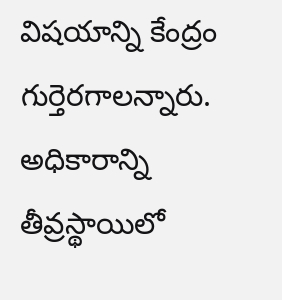విషయాన్ని కేంద్రం గుర్తెరగాలన్నారు. అధికారాన్ని తీవ్రస్థాయిలో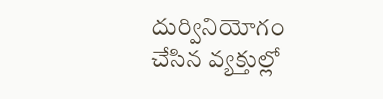దుర్వినియోగం చేసిన వ్యక్తుల్లో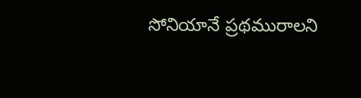సోనియానే ప్రథమురాలని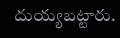దుయ్యబట్టారు.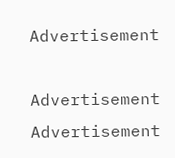Advertisement

Advertisement
Advertisement